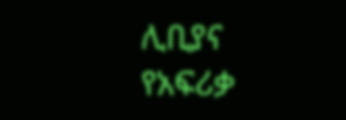ሊቢያና የአፍሪቃ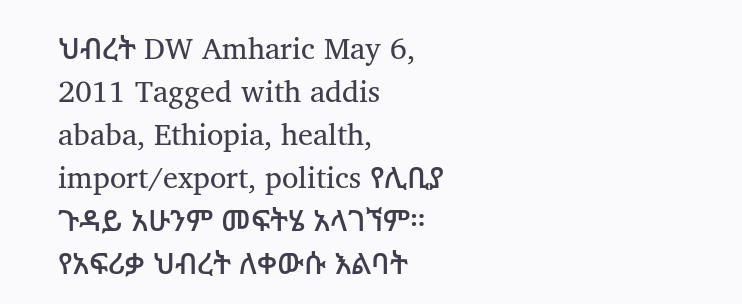ህብረት DW Amharic May 6, 2011 Tagged with addis ababa, Ethiopia, health, import/export, politics የሊቢያ ጉዳይ አሁንም መፍትሄ አላገኘም። የአፍሪቃ ህብረት ለቀውሱ እልባት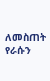ለመስጠት የራሱን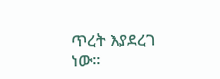ጥረት እያደረገ ነው።